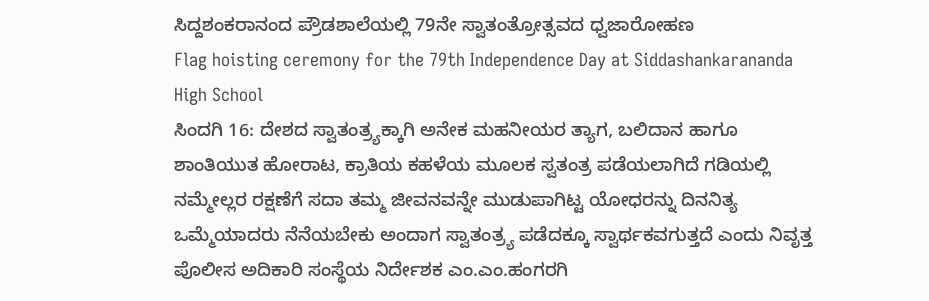ಸಿದ್ದಶಂಕರಾನಂದ ಪ್ರೌಡಶಾಲೆಯಲ್ಲಿ 79ನೇ ಸ್ವಾತಂತ್ರೋತ್ಸವದ ಧ್ವಜಾರೋಹಣ
Flag hoisting ceremony for the 79th Independence Day at Siddashankarananda High School
ಸಿಂದಗಿ 16: ದೇಶದ ಸ್ವಾತಂತ್ರ್ಯಕ್ಕಾಗಿ ಅನೇಕ ಮಹನೀಯರ ತ್ಯಾಗ, ಬಲಿದಾನ ಹಾಗೂ ಶಾಂತಿಯುತ ಹೋರಾಟ, ಕ್ರಾತಿಯ ಕಹಳೆಯ ಮೂಲಕ ಸ್ವತಂತ್ರ ಪಡೆಯಲಾಗಿದೆ ಗಡಿಯಲ್ಲಿ ನಮ್ಮೇಲ್ಲರ ರಕ್ಷಣೆಗೆ ಸದಾ ತಮ್ಮ ಜೀವನವನ್ನೇ ಮುಡುಪಾಗಿಟ್ಟ ಯೋಧರನ್ನು ದಿನನಿತ್ಯ ಒಮ್ಮೆಯಾದರು ನೆನೆಯಬೇಕು ಅಂದಾಗ ಸ್ವಾತಂತ್ರ್ಯ ಪಡೆದಕ್ಕೂ ಸ್ವಾರ್ಥಕವಗುತ್ತದೆ ಎಂದು ನಿವೃತ್ತ ಪೊಲೀಸ ಅದಿಕಾರಿ ಸಂಸ್ಥೆಯ ನಿರ್ದೇಶಕ ಎಂ.ಎಂ.ಹಂಗರಗಿ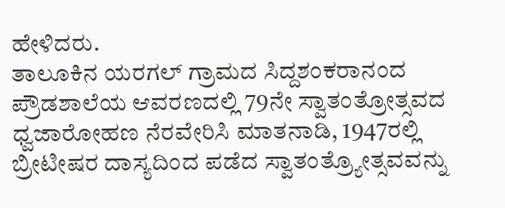ಹೇಳಿದರು.
ತಾಲೂಕಿನ ಯರಗಲ್ ಗ್ರಾಮದ ಸಿದ್ದಶಂಕರಾನಂದ ಪ್ರೌಡಶಾಲೆಯ ಆವರಣದಲ್ಲಿ 79ನೇ ಸ್ವಾತಂತ್ರೋತ್ಸವದ ಧ್ವಜಾರೋಹಣ ನೆರವೇರಿಸಿ ಮಾತನಾಡಿ, 1947ರಲ್ಲಿ ಬ್ರೀಟೀಷರ ದಾಸ್ಯದಿಂದ ಪಡೆದ ಸ್ವಾತಂತ್ರ್ಯೋತ್ಸವವನ್ನು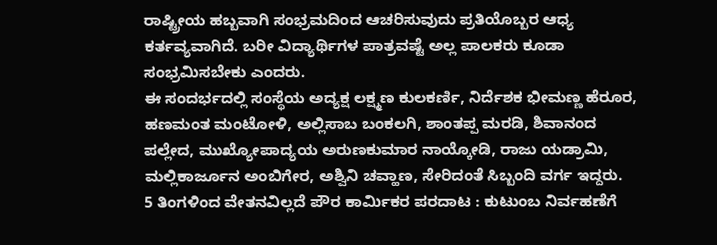ರಾಷ್ಟ್ರೀಯ ಹಬ್ಬವಾಗಿ ಸಂಭ್ರಮದಿಂದ ಆಚರಿಸುವುದು ಪ್ರತಿಯೊಬ್ಬರ ಆಧ್ಯ ಕರ್ತವ್ಯವಾಗಿದೆ. ಬರೀ ವಿದ್ಯಾರ್ಥಿಗಳ ಪಾತ್ರವಷ್ಟೆ ಅಲ್ಲ ಪಾಲಕರು ಕೂಡಾ ಸಂಭ್ರಮಿಸಬೇಕು ಎಂದರು.
ಈ ಸಂದರ್ಭದಲ್ಲಿ ಸಂಸ್ಥೆಯ ಅದ್ಯಕ್ಷ ಲಕ್ಷ್ಮಣ ಕುಲಕರ್ಣಿ, ನಿರ್ದೆಶಕ ಭೀಮಣ್ಣ ಹೆರೂರ, ಹಣಮಂತ ಮಂಟೋಳಿ, ಅಲ್ಲಿಸಾಬ ಬಂಕಲಗಿ, ಶಾಂತಪ್ಪ ಮರಡಿ, ಶಿವಾನಂದ ಪಲ್ಲೇದ, ಮುಖ್ಯೋಪಾದ್ಯಯ ಅರುಣಕುಮಾರ ನಾಯ್ಕೋಡಿ, ರಾಜು ಯಡ್ರಾಮಿ, ಮಲ್ಲಿಕಾರ್ಜೂನ ಅಂಬಿಗೇರ, ಅಶ್ವಿನಿ ಚವ್ಹಾಣ, ಸೇರಿದಂತೆ ಸಿಬ್ಬಂದಿ ವರ್ಗ ಇದ್ದರು.
5 ತಿಂಗಳಿಂದ ವೇತನವಿಲ್ಲದೆ ಪೌರ ಕಾರ್ಮಿಕರ ಪರದಾಟ : ಕುಟುಂಬ ನಿರ್ವಹಣೆಗೆ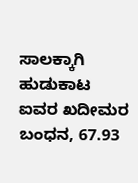ಸಾಲಕ್ಕಾಗಿ ಹುಡುಕಾಟ
ಐವರ ಖದೀಮರ ಬಂಧನ, 67.93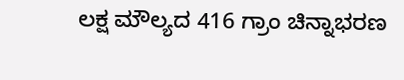ಲಕ್ಷ ಮೌಲ್ಯದ 416 ಗ್ರಾಂ ಚಿನ್ನಾಭರಣ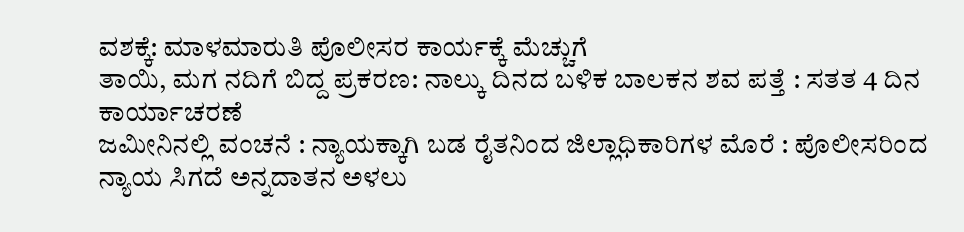ವಶಕ್ಕೆ: ಮಾಳಮಾರುತಿ ಪೊಲೀಸರ ಕಾರ್ಯಕ್ಕೆ ಮೆಚ್ಚುಗೆ
ತಾಯಿ, ಮಗ ನದಿಗೆ ಬಿದ್ದ ಪ್ರಕರಣ: ನಾಲ್ಕು ದಿನದ ಬಳಿಕ ಬಾಲಕನ ಶವ ಪತ್ತೆ : ಸತತ 4 ದಿನ ಕಾರ್ಯಾಚರಣೆ
ಜಮೀನಿನಲ್ಲಿ ವಂಚನೆ : ನ್ಯಾಯಕ್ಕಾಗಿ ಬಡ ರೈತನಿಂದ ಜಿಲ್ಲಾಧಿಕಾರಿಗಳ ಮೊರೆ : ಪೊಲೀಸರಿಂದ ನ್ಯಾಯ ಸಿಗದೆ ಅನ್ನದಾತನ ಅಳಲು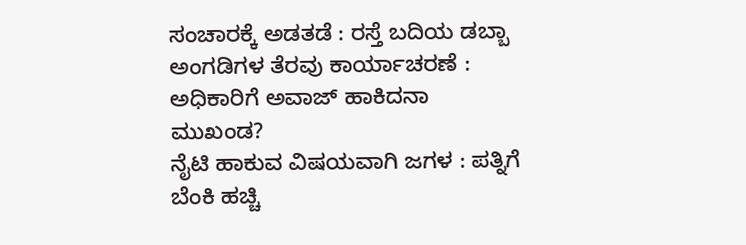ಸಂಚಾರಕ್ಕೆ ಅಡತಡೆ : ರಸ್ತೆ ಬದಿಯ ಡಬ್ಬಾ ಅಂಗಡಿಗಳ ತೆರವು ಕಾರ್ಯಾಚರಣೆ : ಅಧಿಕಾರಿಗೆ ಅವಾಜ್ ಹಾಕಿದನಾ ಮುಖಂಡ?
ನೈಟಿ ಹಾಕುವ ವಿಷಯವಾಗಿ ಜಗಳ : ಪತ್ನಿಗೆ ಬೆಂಕಿ ಹಚ್ಚಿ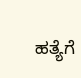ಹತ್ಯೆಗೆ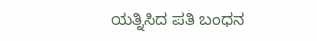ಯತ್ನಿಸಿದ ಪತಿ ಬಂಧನ